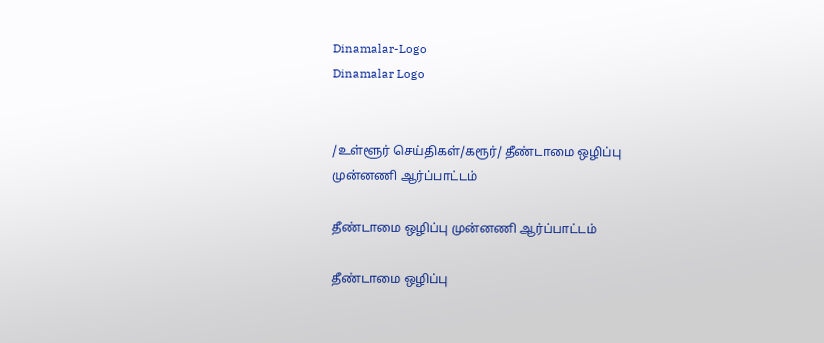Dinamalar-Logo
Dinamalar Logo


/உள்ளூர் செய்திகள்/கரூர்/ தீண்டாமை ஒழிப்பு முன்னணி ஆர்ப்பாட்டம்

தீண்டாமை ஒழிப்பு முன்னணி ஆர்ப்பாட்டம்

தீண்டாமை ஒழிப்பு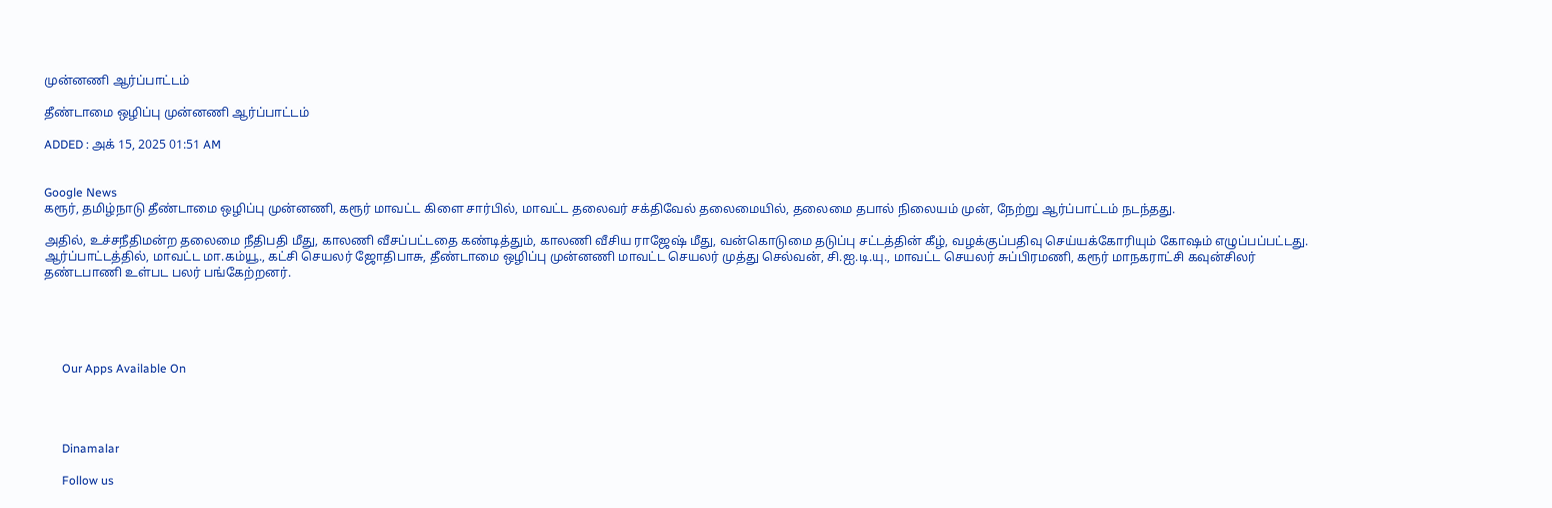முன்னணி ஆர்ப்பாட்டம்

தீண்டாமை ஒழிப்பு முன்னணி ஆர்ப்பாட்டம்

ADDED : அக் 15, 2025 01:51 AM


Google News
கரூர், தமிழ்நாடு தீண்டாமை ஒழிப்பு முன்னணி, கரூர் மாவட்ட கிளை சார்பில், மாவட்ட தலைவர் சக்திவேல் தலைமையில், தலைமை தபால் நிலையம் முன், நேற்று ஆர்ப்பாட்டம் நடந்தது.

அதில், உச்சநீதிமன்ற தலைமை நீதிபதி மீது, காலணி வீசப்பட்டதை கண்டித்தும், காலணி வீசிய ராஜேஷ் மீது, வன்கொடுமை தடுப்பு சட்டத்தின் கீழ், வழக்குப்பதிவு செய்யக்கோரியும் கோஷம் எழுப்பப்பட்டது. ஆர்ப்பாட்டத்தில், மாவட்ட மா.கம்யூ., கட்சி செயலர் ஜோதிபாசு, தீண்டாமை ஒழிப்பு முன்னணி மாவட்ட செயலர் முத்து செல்வன், சி.ஐ.டி.யு., மாவட்ட செயலர் சுப்பிரமணி, கரூர் மாநகராட்சி கவுன்சிலர் தண்டபாணி உள்பட பலர் பங்கேற்றனர்.





      Our Apps Available On




      Dinamalar

      Follow us